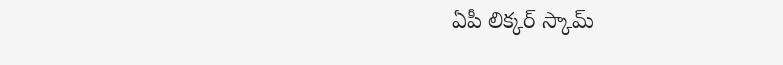ఏపీ లిక్కర్ స్కామ్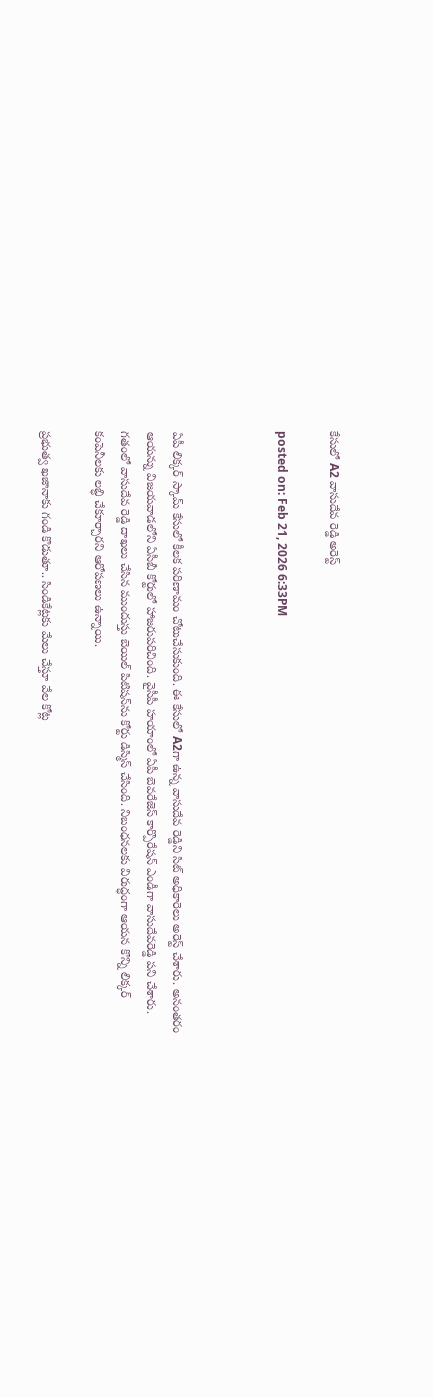కేసులో A2 వాసుదేవ రెడ్డి అరెస్ట్

posted on: Feb 21, 2026 6:33PM



ఏపీ లిక్కర్ స్కామ్ కేసులో కీలక పరిణామం చోటుచేసుకుంది. ఈ కేసులో A2గా ఉన్న వాసుదేవ రెడ్డిని సిట్ అధికారెలు అరెస్ట్ చేశారు. అనంతరం ఆయన్ను విజయవాడలోని ఏసీబీ కోర్టులో హాజరుపరిచింది. వైసీపీ హయాంలో ఏపీ బెవరేజెస్ కార్పొరేషన్ ఎండీగా వాసుదేవరెడ్డి పని చేశారు. గతంలో వాసుదేవ రెడ్డి దాఖలు చేసిన ముందుస్తు బెయిల్ పిటిషన్‌ను కోర్టు డిస్మిస్ చేసింది. నిబంధనలకు విరుద్ధంగా ఆయన కొన్ని లిక్కర్ కంపెనీలకు లబ్ధి చేకూర్చారని ఆరోపణలు ఉన్నాయి.

ప్రభుత్వ ఖజానాకు గండి కొడుతూ.. సిండికేట్లకు మేలు చేస్తూ వేల కోట్ల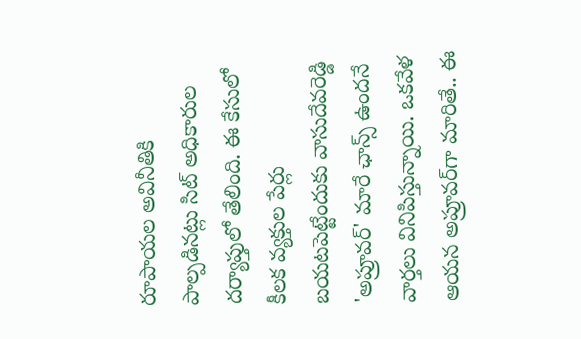రూపాయల అవినీతికి పాల్పడినట్లు సిట్ అధికారుల దర్యాప్తులో తేలింది. ఈ కేసులో కీలక వ్యక్తుల పేర్లు బయటపెట్టేందుకు వాసుదేవరెడ్డి 'అప్రూవర్' మారే ఛాన్స్ ఉందనే వార్తలు వినిపిస్తున్నాయి. ఒకవేళ ఆయన అప్రూవర్‌గా మారితే.. ఈ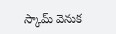స్కామ్ వెనుక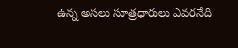ఉన్న అసలు సూత్రధారులు ఎవరనేది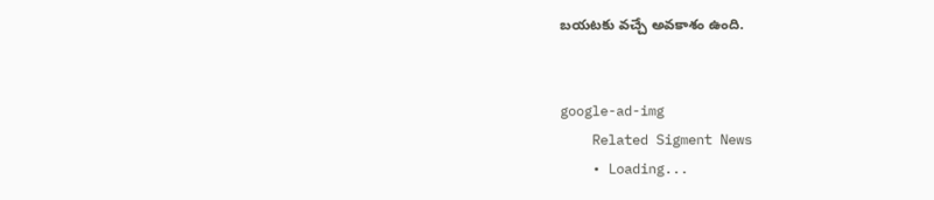బయటకు వచ్చే అవకాశం ఉంది.


google-ad-img
    Related Sigment News
    • Loading...